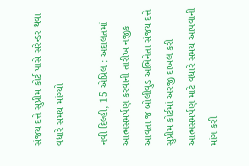સંજય દત્તે સુપ્રીમ કોર્ટ પાસે સરેન્ડર થવા વધારે સમય માંગ્યો

નવી દિલ્હી, 15 એપ્રિલ : અદાલતમાં આત્મસમર્પણ કરવાની તારીખ નજીક આવતા જ બોલીવુડ અભિનેતા સંજય દત્તે સુપ્રીમ કોર્ટમાં અરજી દાખલ કરી આત્મસમર્પણ માટે વધારે સમય આપવાની માંગ કરી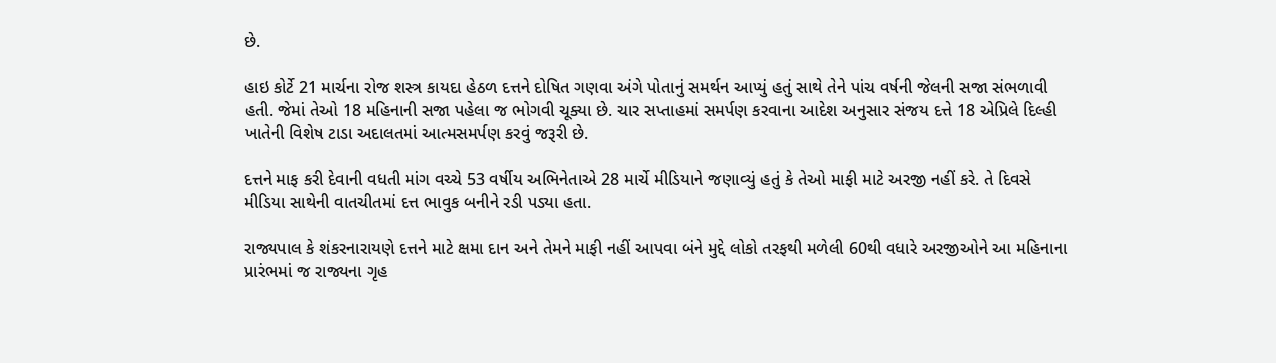છે.

હાઇ કોર્ટે 21 માર્ચના રોજ શસ્ત્ર કાયદા હેઠળ દત્તને દોષિત ગણવા અંગે પોતાનું સમર્થન આપ્યું હતું સાથે તેને પાંચ વર્ષની જેલની સજા સંભળાવી હતી. જેમાં તેઓ 18 મહિનાની સજા પહેલા જ ભોગવી ચૂક્યા છે. ચાર સપ્તાહમાં સમર્પણ કરવાના આદેશ અનુસાર સંજય દત્તે 18 એપ્રિલે દિલ્હી ખાતેની વિશેષ ટાડા અદાલતમાં આત્મસમર્પણ કરવું જરૂરી છે.

દત્તને માફ કરી દેવાની વધતી માંગ વચ્ચે 53 વર્ષીય અભિનેતાએ 28 માર્ચે મીડિયાને જણાવ્યું હતું કે તેઓ માફી માટે અરજી નહીં કરે. તે દિવસે મીડિયા સાથેની વાતચીતમાં દત્ત ભાવુક બનીને રડી પડ્યા હતા.

રાજ્યપાલ કે શંકરનારાયણે દત્તને માટે ક્ષમા દાન અને તેમને માફી નહીં આપવા બંને મુદ્દે લોકો તરફથી મળેલી 60થી વધારે અરજીઓને આ મહિનાના પ્રારંભમાં જ રાજ્યના ગૃહ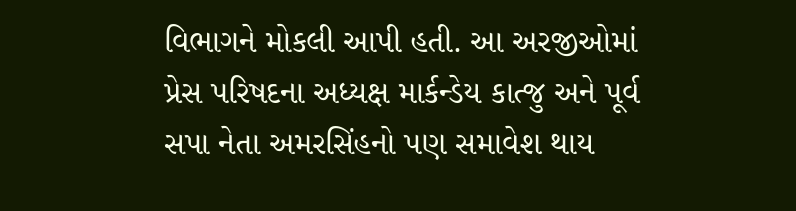વિભાગને મોકલી આપી હતી. આ અરજીઓમાં પ્રેસ પરિષદના અધ્યક્ષ માર્કન્ડેય કાત્જુ અને પૂર્વ સપા નેતા અમરસિંહનો પણ સમાવેશ થાય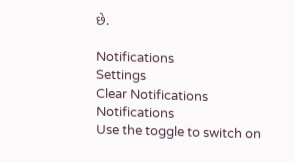છે.

Notifications
Settings
Clear Notifications
Notifications
Use the toggle to switch on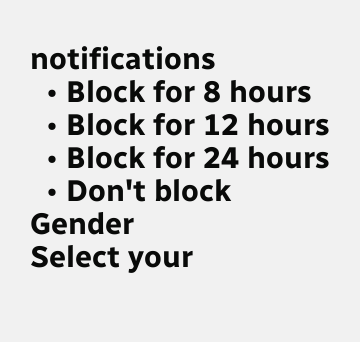notifications
  • Block for 8 hours
  • Block for 12 hours
  • Block for 24 hours
  • Don't block
Gender
Select your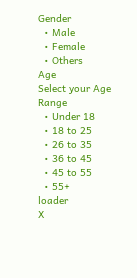Gender
  • Male
  • Female
  • Others
Age
Select your Age Range
  • Under 18
  • 18 to 25
  • 26 to 35
  • 36 to 45
  • 45 to 55
  • 55+
loader
X